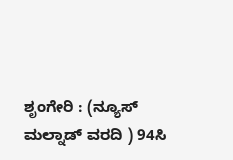ಶೃಂಗೇರಿ : (ನ್ಯೂಸ್ ಮಲ್ನಾಡ್ ವರದಿ ) 94ಸಿ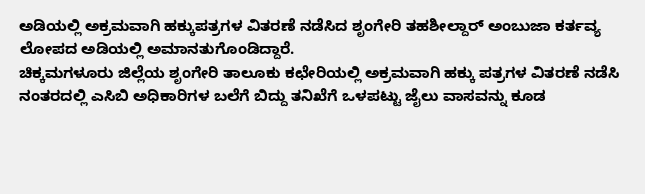ಅಡಿಯಲ್ಲಿ ಅಕ್ರಮವಾಗಿ ಹಕ್ಕುಪತ್ರಗಳ ವಿತರಣೆ ನಡೆಸಿದ ಶೃಂಗೇರಿ ತಹಶೀಲ್ದಾರ್ ಅಂಬುಜಾ ಕರ್ತವ್ಯ ಲೋಪದ ಅಡಿಯಲ್ಲಿ ಅಮಾನತುಗೊಂಡಿದ್ದಾರೆ.
ಚಿಕ್ಕಮಗಳೂರು ಜಿಲ್ಲೆಯ ಶೃಂಗೇರಿ ತಾಲೂಕು ಕಛೇರಿಯಲ್ಲಿ ಅಕ್ರಮವಾಗಿ ಹಕ್ಕು ಪತ್ರಗಳ ವಿತರಣೆ ನಡೆಸಿ ನಂತರದಲ್ಲಿ ಎಸಿಬಿ ಅಧಿಕಾರಿಗಳ ಬಲೆಗೆ ಬಿದ್ದು ತನಿಖೆಗೆ ಒಳಪಟ್ಟು ಜೈಲು ವಾಸವನ್ನು ಕೂಡ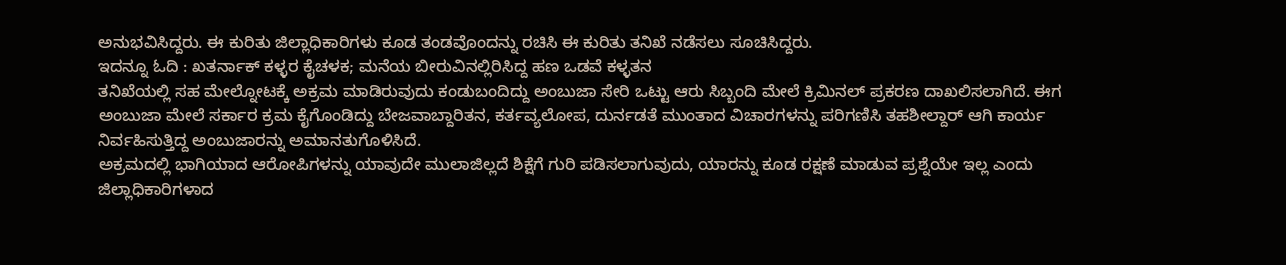ಅನುಭವಿಸಿದ್ದರು. ಈ ಕುರಿತು ಜಿಲ್ಲಾಧಿಕಾರಿಗಳು ಕೂಡ ತಂಡವೊಂದನ್ನು ರಚಿಸಿ ಈ ಕುರಿತು ತನಿಖೆ ನಡೆಸಲು ಸೂಚಿಸಿದ್ದರು.
ಇದನ್ನೂ ಓದಿ : ಖತರ್ನಾಕ್ ಕಳ್ಳರ ಕೈಚಳಕ; ಮನೆಯ ಬೀರುವಿನಲ್ಲಿರಿಸಿದ್ದ ಹಣ ಒಡವೆ ಕಳ್ಳತನ
ತನಿಖೆಯಲ್ಲಿ ಸಹ ಮೇಲ್ನೋಟಕ್ಕೆ ಅಕ್ರಮ ಮಾಡಿರುವುದು ಕಂಡುಬಂದಿದ್ದು ಅಂಬುಜಾ ಸೇರಿ ಒಟ್ಟು ಆರು ಸಿಬ್ಬಂದಿ ಮೇಲೆ ಕ್ರಿಮಿನಲ್ ಪ್ರಕರಣ ದಾಖಲಿಸಲಾಗಿದೆ. ಈಗ ಅಂಬುಜಾ ಮೇಲೆ ಸರ್ಕಾರ ಕ್ರಮ ಕೈಗೊಂಡಿದ್ದು ಬೇಜವಾಬ್ದಾರಿತನ, ಕರ್ತವ್ಯಲೋಪ, ದುರ್ನಡತೆ ಮುಂತಾದ ವಿಚಾರಗಳನ್ನು ಪರಿಗಣಿಸಿ ತಹಶೀಲ್ದಾರ್ ಆಗಿ ಕಾರ್ಯ ನಿರ್ವಹಿಸುತ್ತಿದ್ದ ಅಂಬುಜಾರನ್ನು ಅಮಾನತುಗೊಳಿಸಿದೆ.
ಅಕ್ರಮದಲ್ಲಿ ಭಾಗಿಯಾದ ಆರೋಪಿಗಳನ್ನು ಯಾವುದೇ ಮುಲಾಜಿಲ್ಲದೆ ಶಿಕ್ಷೆಗೆ ಗುರಿ ಪಡಿಸಲಾಗುವುದು, ಯಾರನ್ನು ಕೂಡ ರಕ್ಷಣೆ ಮಾಡುವ ಪ್ರಶ್ನೆಯೇ ಇಲ್ಲ ಎಂದು ಜಿಲ್ಲಾಧಿಕಾರಿಗಳಾದ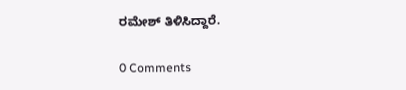ರಮೇಶ್ ತಿಳಿಸಿದ್ದಾರೆ.

0 Comments